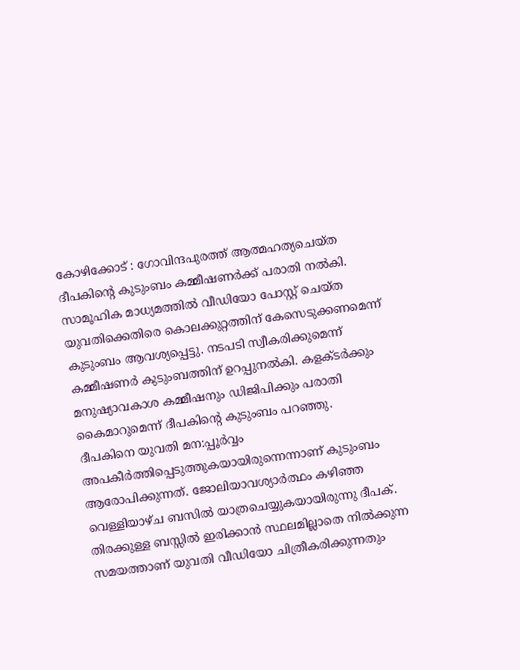കോഴിക്കോട് : ഗോവിന്ദപുരത്ത് ആത്മഹത്യചെയ്ത ദീപകിന്റെ കുടുംബം കമ്മീഷണർക്ക് പരാതി നൽകി. സാമൂഹിക മാധ്യമത്തിൽ വീഡിയോ പോസ്റ്റ് ചെയ്ത യുവതിക്കെതിരെ കൊലക്കുറ്റത്തിന് കേസെടുക്കണമെന്ന് കുടുംബം ആവശ്യപ്പെട്ടു. നടപടി സ്വീകരിക്കുമെന്ന് കമ്മീഷണർ കുടുംബത്തിന് ഉറപ്പുനൽകി. കളക്ടർക്കും മനുഷ്യാവകാശ കമ്മീഷനും ഡിജിപിക്കും പരാതി കൈമാറുമെന്ന് ദീപകിൻ്റെ കുടുംബം പറഞ്ഞു.
ദീപകിനെ യുവതി മന:പ്പൂർവ്വം അപകീർത്തിപ്പെടുത്തുകയായിരുന്നെന്നാണ് കുടുംബം ആരോപിക്കുന്നത്. ജോലിയാവശ്യാർത്ഥം കഴിഞ്ഞ വെള്ളിയാഴ്ച ബസിൽ യാത്രചെയ്യുകയായിരുന്നു ദീപക്. തിരക്കുള്ള ബസ്സിൽ ഇരിക്കാൻ സ്ഥലമില്ലാതെ നിൽക്കുന്ന സമയത്താണ് യുവതി വീഡിയോ ചിത്രീകരിക്കുന്നതും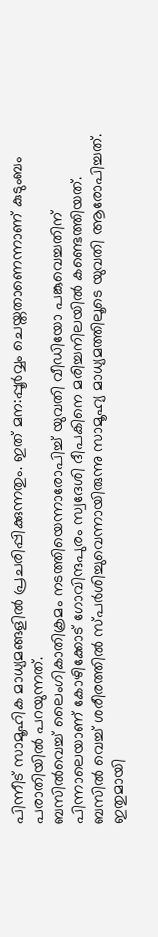പിന്നീട് സാമൂഹിക മാധ്യമങ്ങളിൽ പ്രചരിപ്പിക്കുന്നതും. ഇത് മന:പ്പൂർവ്വം ചെയ്തതാണെന്നാണ് കുടുംബം പരാതിയിൽ പറയുന്നത്.
ബസിൽവെച്ച് ലൈംഗികാതിക്രമം നടത്തിയെന്നാരോപിച്ച് യുവതി വീഡിയോ പങ്കുവെച്ചതിന് പിന്നാലെയാണ് കോഴിക്കോട് ഗോവിന്ദപുരം സ്വദേശി ദീപകിനെ മരിച്ചനിലയിൽ കണ്ടെത്തിയത്. ബസിൽ വെച്ച് ശരീരത്തിൽ സ്പർശിച്ചുവെന്നായിരുന്നു സാമൂഹ്യ മാധ്യമത്തിലൂടെ യുവതി ആരോപിച്ചത്. ഇതുമായി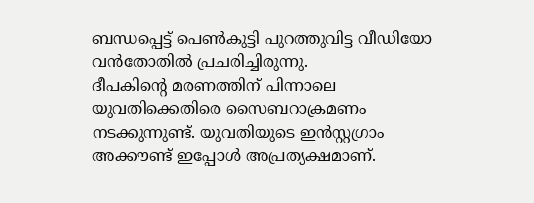ബന്ധപ്പെട്ട് പെൺകുട്ടി പുറത്തുവിട്ട വീഡിയോ വൻതോതിൽ പ്രചരിച്ചിരുന്നു.
ദീപകിന്റെ മരണത്തിന് പിന്നാലെ യുവതിക്കെതിരെ സൈബറാക്രമണം നടക്കുന്നുണ്ട്. യുവതിയുടെ ഇൻസ്റ്റഗ്രാം അക്കൗണ്ട് ഇപ്പോൾ അപ്രത്യക്ഷമാണ്.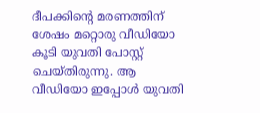ദീപക്കിൻ്റെ മരണത്തിന് ശേഷം മറ്റൊരു വീഡിയോ കൂടി യുവതി പോസ്റ്റ് ചെയ്തിരുന്നു. ആ വീഡിയോ ഇപ്പോൾ യുവതി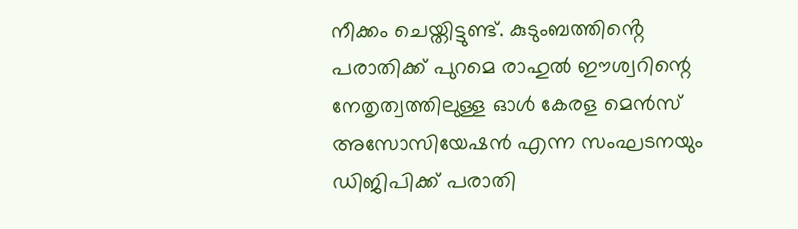നീക്കം ചെയ്തിട്ടുണ്ട്. കുടുംബത്തിൻ്റെ പരാതിക്ക് പുറമെ രാഹുൽ ഈശ്വറിന്റെ നേതൃത്വത്തിലുള്ള ഓൾ കേരള മെൻസ് അസോസിയേഷൻ എന്ന സംഘടനയും ഡിജിപിക്ക് പരാതി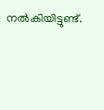നൽകിയിട്ടുണ്ട്.